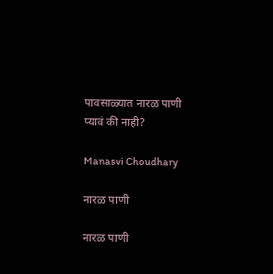पावसाळ्यात नारळ पाणी प्यावं की नाही?

Manasvi Choudhary

नारळ पाणी

नारळ पाणी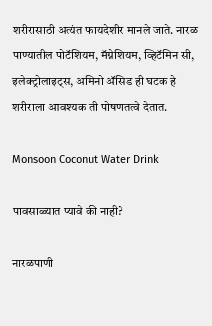शरीरासाठी अत्यंत फायदेशीर मानले जाते. नारळ पाण्यातील पोटॅशियम, मॅग्नेशियम, व्हिटॅमिन सी, इलेक्ट्रोलाइट्स, अमिनो ॲसिड ही घटक हे शरीराला आवश्यक ती पोषणतत्वे देतात.

Monsoon Coconut Water Drink

पावसाळ्यात प्यावे की नाही?

नारळपाणी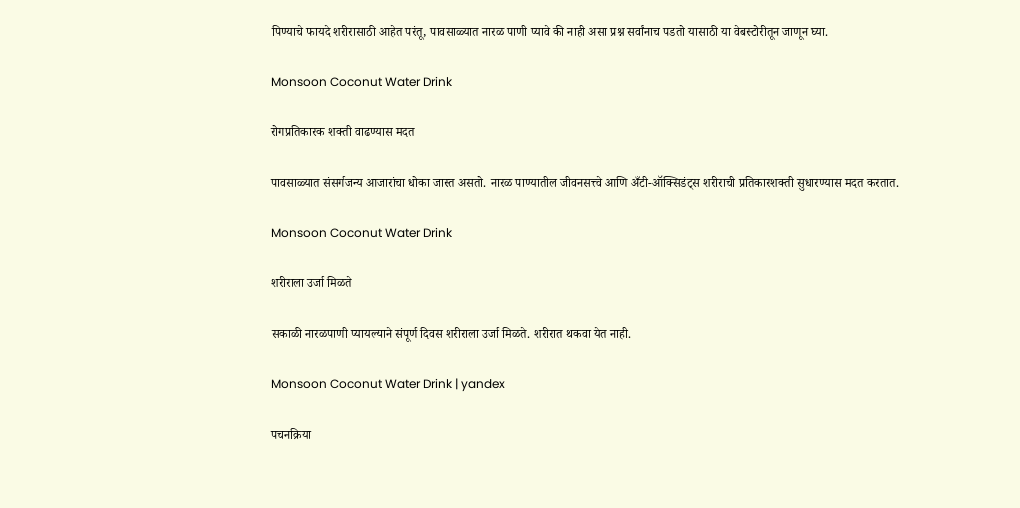पिण्याचे फायदे शरीरासाठी आहेत परंतू, पावसाळ्यात नारळ पाणी प्यावे की नाही असा प्रश्न सर्वांनाच पडतो यासाठी या वेबस्टोरीतून जाणून घ्या.

Monsoon Coconut Water Drink

रोगप्रतिकारक शक्ती वाढण्यास मदत

पावसाळ्यात संसर्गजन्य आजारांचा धोका जास्त असतो. नारळ पाण्यातील जीवनसत्त्वे आणि अँटी-ऑक्सिडंट्स शरीराची प्रतिकारशक्ती सुधारण्यास मदत करतात.

Monsoon Coconut Water Drink

शरीराला उर्जा मिळते

सकाळी नारळपाणी प्यायल्याने संपूर्ण दिवस शरीराला उर्जा मिळते. शरीरात थकवा येत नाही.

Monsoon Coconut Water Drink | yandex

पचनक्रिया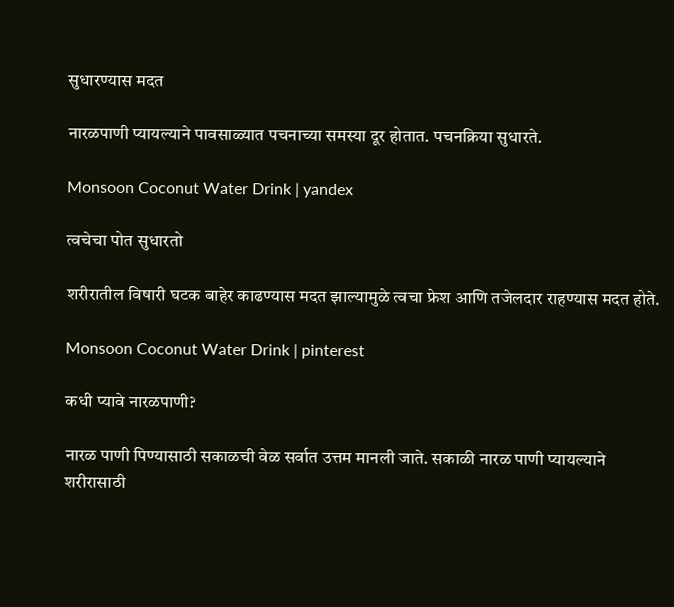सुधारण्यास मदत

नारळपाणी प्यायल्याने पावसाळ्यात पचनाच्या समस्या दूर होतात. पचनक्रिया सुधारते.

Monsoon Coconut Water Drink | yandex

त्वचेचा पोत सुधारतो

शरीरातील विषारी घटक बाहेर काढण्यास मदत झाल्यामुळे त्वचा फ्रेश आणि तजेलदार राहण्यास मदत होते.

Monsoon Coconut Water Drink | pinterest

कधी प्यावे नारळपाणी?

नारळ पाणी पिण्यासाठी सकाळची वेळ सर्वात उत्तम मानली जाते. सकाळी नारळ पाणी प्यायल्याने शरीरासाठी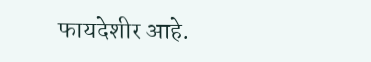फायदेशीर आहे.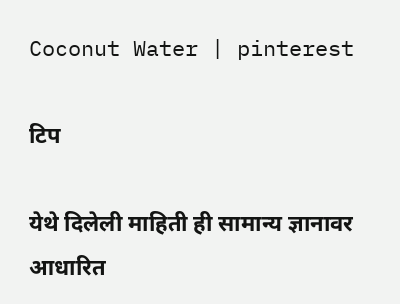Coconut Water | pinterest

टिप

येथे दिलेली माहिती ही सामान्य ज्ञानावर आधारित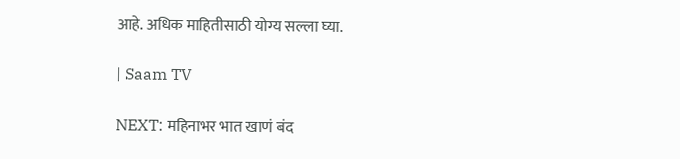आहे. अधिक माहितीसाठी योग्य सल्ला घ्या.

| Saam TV

NEXT: महिनाभर भात खाणं बंद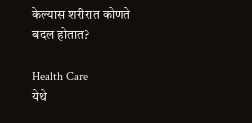केल्यास शरीरात कोणते बदल होतात?

Health Care
येथे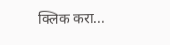क्लिक करा...